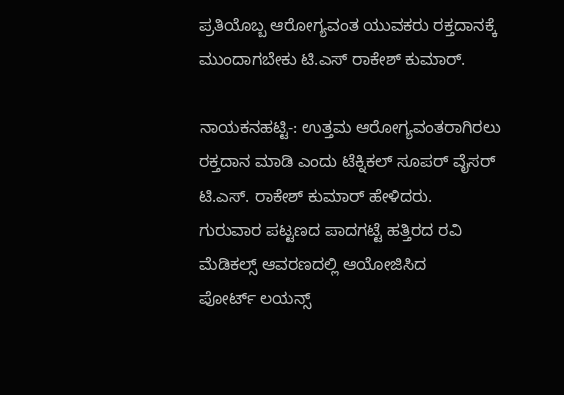ಪ್ರತಿಯೊಬ್ಬ ಆರೋಗ್ಯವಂತ ಯುವಕರು ರಕ್ತದಾನಕ್ಕೆ ಮುಂದಾಗಬೇಕು ಟಿ.ಎಸ್ ರಾಕೇಶ್ ಕುಮಾರ್.

ನಾಯಕನಹಟ್ಟಿ-: ಉತ್ತಮ ಆರೋಗ್ಯವಂತರಾಗಿರಲು ರಕ್ತದಾನ ಮಾಡಿ ಎಂದು ಟೆಕ್ನಿಕಲ್ ಸೂಪರ್ ವೈಸರ್ ಟಿ.ಎಸ್. ರಾಕೇಶ್ ಕುಮಾರ್ ಹೇಳಿದರು.
ಗುರುವಾರ ಪಟ್ಟಣದ ಪಾದಗಟ್ಟೆ ಹತ್ತಿರದ ರವಿ ಮೆಡಿಕಲ್ಸ್ ಆವರಣದಲ್ಲಿ ಆಯೋಜಿಸಿದ
ಪೋರ್ಟ್ ಲಯನ್ಸ್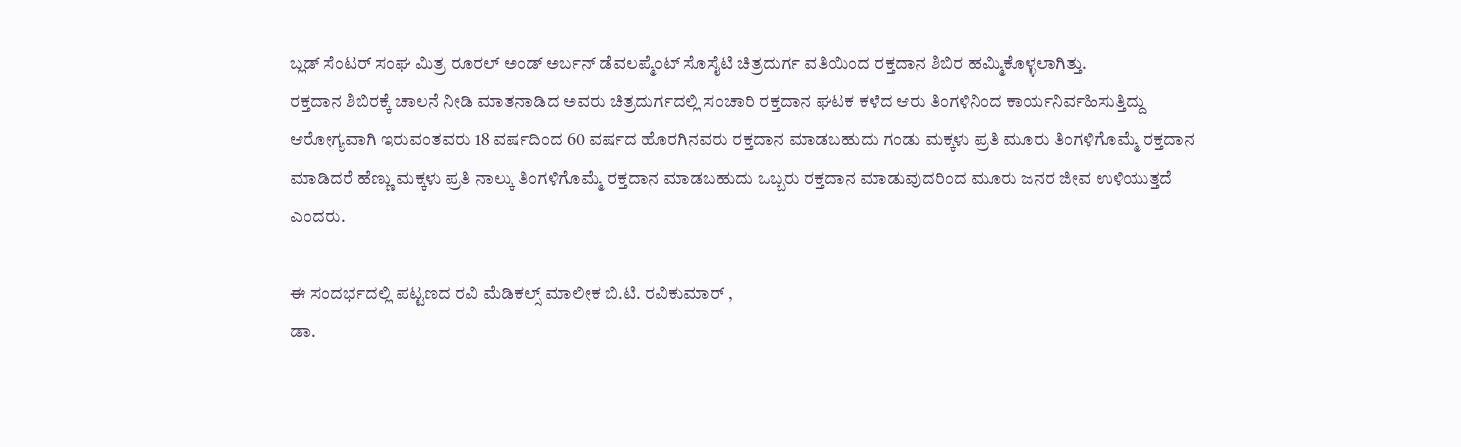ಬ್ಲಡ್ ಸೆಂಟರ್ ಸಂಘ ಮಿತ್ರ ರೂರಲ್ ಅಂಡ್ ಅರ್ಬನ್ ಡೆವಲಪ್ಮೆಂಟ್ ಸೊಸೈಟಿ ಚಿತ್ರದುರ್ಗ ವತಿಯಿಂದ ರಕ್ತದಾನ ಶಿಬಿರ ಹಮ್ಮಿಕೊಳ್ಳಲಾಗಿತ್ತು.
ರಕ್ತದಾನ ಶಿಬಿರಕ್ಕೆ ಚಾಲನೆ ನೀಡಿ ಮಾತನಾಡಿದ ಅವರು ಚಿತ್ರದುರ್ಗದಲ್ಲಿ ಸಂಚಾರಿ ರಕ್ತದಾನ ಘಟಕ ಕಳೆದ ಆರು ತಿಂಗಳಿನಿಂದ ಕಾರ್ಯನಿರ್ವಹಿಸುತ್ತಿದ್ದು ಆರೋಗ್ಯವಾಗಿ ಇರುವಂತವರು 18 ವರ್ಷದಿಂದ 60 ವರ್ಷದ ಹೊರಗಿನವರು ರಕ್ತದಾನ ಮಾಡಬಹುದು ಗಂಡು ಮಕ್ಕಳು ಪ್ರತಿ ಮೂರು ತಿಂಗಳಿಗೊಮ್ಮೆ ರಕ್ತದಾನ ಮಾಡಿದರೆ ಹೆಣ್ಣು ಮಕ್ಕಳು ಪ್ರತಿ ನಾಲ್ಕು ತಿಂಗಳಿಗೊಮ್ಮೆ ರಕ್ತದಾನ ಮಾಡಬಹುದು ಒಬ್ಬರು ರಕ್ತದಾನ ಮಾಡುವುದರಿಂದ ಮೂರು ಜನರ ಜೀವ ಉಳಿಯುತ್ತದೆ ಎಂದರು.

ಈ ಸಂದರ್ಭದಲ್ಲಿ ಪಟ್ಟಣದ ರವಿ ಮೆಡಿಕಲ್ಸ್ ಮಾಲೀಕ ಬಿ.ಟಿ. ರವಿಕುಮಾರ್ ,
ಡಾ.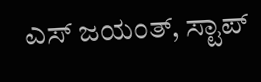ಎಸ್ ಜಯಂತ್, ಸ್ಟಾಪ್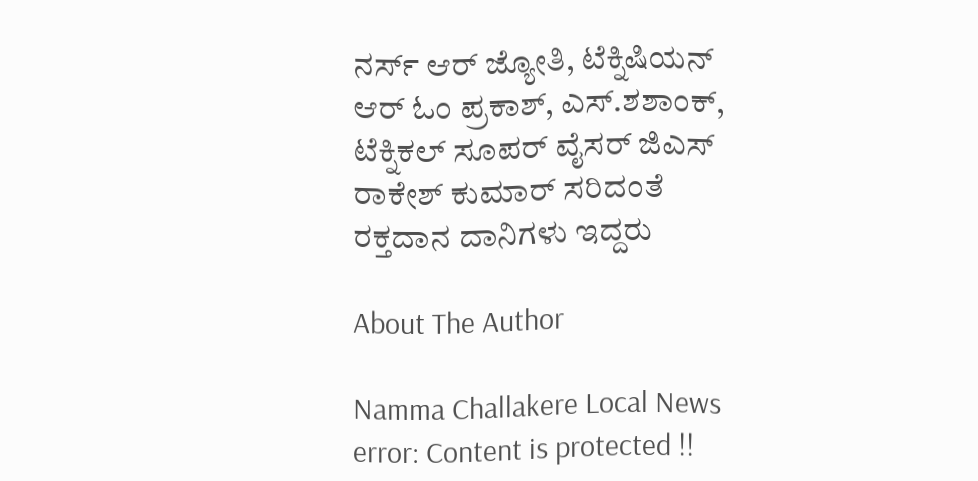ನರ್ಸ್ ಆರ್ ಜ್ಯೋತಿ, ಟೆಕ್ನಿಷಿಯನ್ ಆರ್ ಓಂ ಪ್ರಕಾಶ್, ಎಸ್.ಶಶಾಂಕ್, ಟೆಕ್ನಿಕಲ್ ಸೂಪರ್ ವೈಸರ್ ಜಿಎಸ್ ರಾಕೇಶ್ ಕುಮಾರ್ ಸರಿದಂತೆ ರಕ್ತದಾನ ದಾನಿಗಳು ಇದ್ದರು

About The Author

Namma Challakere Local News
error: Content is protected !!